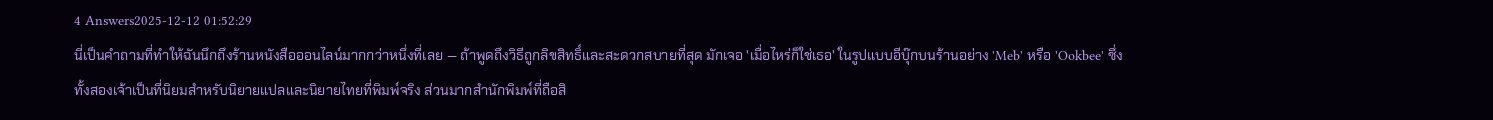4 Answers2025-12-12 01:52:29
นี่เป็นคำถามที่ทำให้ฉันนึกถึงร้านหนังสือออนไลน์มากกว่าหนึ่งที่เลย — ถ้าพูดถึงวิธีถูกลิขสิทธิ์และสะดวกสบายที่สุด มักเจอ 'เมื่อไหร่ก็ใช่เธอ' ในรูปแบบอีบุ๊กบนร้านอย่าง 'Meb' หรือ 'Ookbee' ซึ่งทั้งสองเจ้าเป็นที่นิยมสำหรับนิยายแปลและนิยายไทยที่พิมพ์จริง ส่วนมากสำนักพิมพ์ที่ถือสิ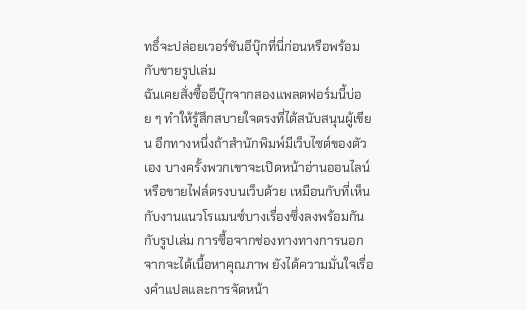ทธิ์จะปล่อยเวอร์ชันอีบุ๊กที่นี่ก่อนหรือพร้อมกับขายรูปเล่ม
ฉันเคยสั่งซื้ออีบุ๊กจากสองแพลตฟอร์มนี้บ่อย ๆ ทำให้รู้สึกสบายใจตรงที่ได้สนับสนุนผู้เขียน อีกทางหนึ่งถ้าสำนักพิมพ์มีเว็บไซต์ของตัวเอง บางครั้งพวกเขาจะเปิดหน้าอ่านออนไลน์หรือขายไฟล์ตรงบนเว็บด้วย เหมือนกับที่เห็นกับงานแนวโรแมนซ์บางเรื่องซึ่งลงพร้อมกันกับรูปเล่ม การซื้อจากช่องทางทางการนอกจากจะได้เนื้อหาคุณภาพ ยังได้ความมั่นใจเรื่องคำแปลและการจัดหน้า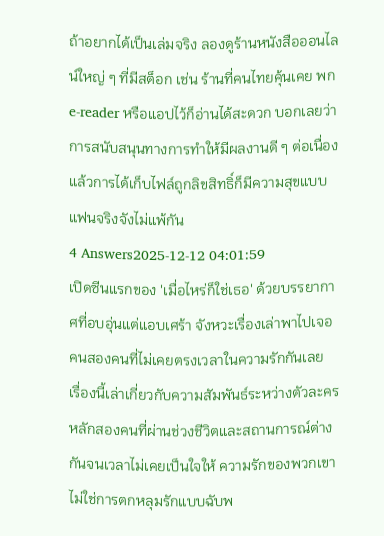ถ้าอยากได้เป็นเล่มจริง ลองดูร้านหนังสือออนไลน์ใหญ่ ๆ ที่มีสต็อก เช่น ร้านที่คนไทยคุ้นเคย พก e-reader หรือแอปไว้ก็อ่านได้สะดวก บอกเลยว่าการสนับสนุนทางการทำให้มีผลงานดี ๆ ต่อเนื่อง แล้วการได้เก็บไฟล์ถูกลิขสิทธิ์ก็มีความสุขแบบแฟนจริงจังไม่แพ้กัน
4 Answers2025-12-12 04:01:59
เปิดซีนแรกของ 'เมื่อไหร่ก็ใช่เธอ' ด้วยบรรยากาศที่อบอุ่นแต่แอบเศร้า จังหวะเรื่องเล่าพาไปเจอคนสองคนที่ไม่เคยตรงเวลาในความรักกันเลย
เรื่องนี้เล่าเกี่ยวกับความสัมพันธ์ระหว่างตัวละครหลักสองคนที่ผ่านช่วงชีวิตและสถานการณ์ต่างกันจนเวลาไม่เคยเป็นใจให้ ความรักของพวกเขาไม่ใช่การตกหลุมรักแบบฉับพ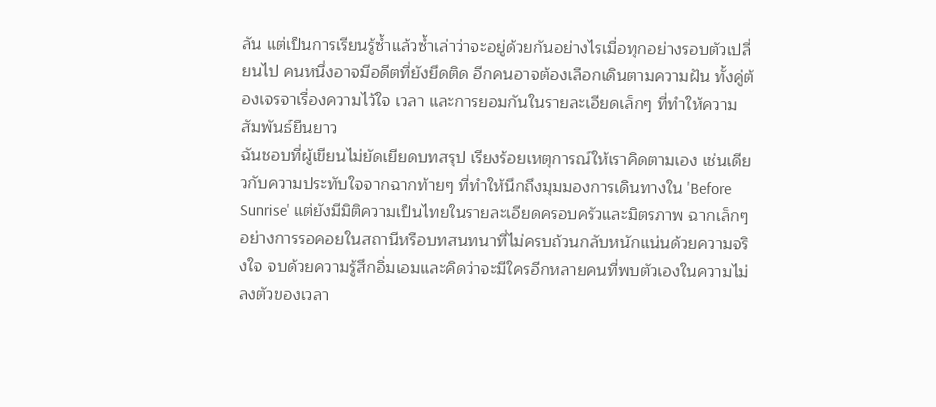ลัน แต่เป็นการเรียนรู้ซ้ำแล้วซ้ำเล่าว่าจะอยู่ด้วยกันอย่างไรเมื่อทุกอย่างรอบตัวเปลี่ยนไป คนหนึ่งอาจมีอดีตที่ยังยึดติด อีกคนอาจต้องเลือกเดินตามความฝัน ทั้งคู่ต้องเจรจาเรื่องความไว้ใจ เวลา และการยอมกันในรายละเอียดเล็กๆ ที่ทำให้ความสัมพันธ์ยืนยาว
ฉันชอบที่ผู้เขียนไม่ยัดเยียดบทสรุป เรียงร้อยเหตุการณ์ให้เราคิดตามเอง เช่นเดียวกับความประทับใจจากฉากท้ายๆ ที่ทำให้นึกถึงมุมมองการเดินทางใน 'Before Sunrise' แต่ยังมีมิติความเป็นไทยในรายละเอียดครอบครัวและมิตรภาพ ฉากเล็กๆ อย่างการรอคอยในสถานีหรือบทสนทนาที่ไม่ครบถ้วนกลับหนักแน่นด้วยความจริงใจ จบด้วยความรู้สึกอิ่มเอมและคิดว่าจะมีใครอีกหลายคนที่พบตัวเองในความไม่ลงตัวของเวลา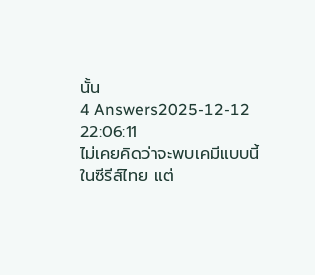นั้น
4 Answers2025-12-12 22:06:11
ไม่เคยคิดว่าจะพบเคมีแบบนี้ในซีรีส์ไทย แต่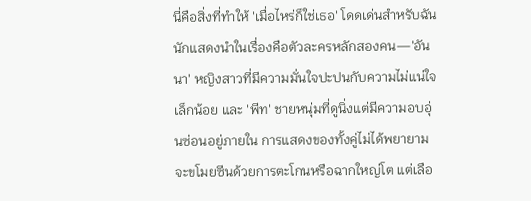นี่คือสิ่งที่ทำให้ 'เมื่อไหร่ก็ใช่เธอ' โดดเด่นสำหรับฉัน นักแสดงนำในเรื่องคือตัวละครหลักสองคน—'อันนา' หญิงสาวที่มีความมั่นใจปะปนกับความไม่แน่ใจเล็กน้อย และ 'พีท' ชายหนุ่มที่ดูนิ่งแต่มีความอบอุ่นซ่อนอยู่ภายใน การแสดงของทั้งคู่ไม่ได้พยายามจะขโมยซีนด้วยการตะโกนหรือฉากใหญ่โต แต่เลือ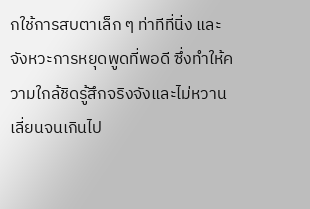กใช้การสบตาเล็ก ๆ ท่าทีที่นิ่ง และจังหวะการหยุดพูดที่พอดี ซึ่งทำให้ความใกล้ชิดรู้สึกจริงจังและไม่หวานเลี่ยนจนเกินไป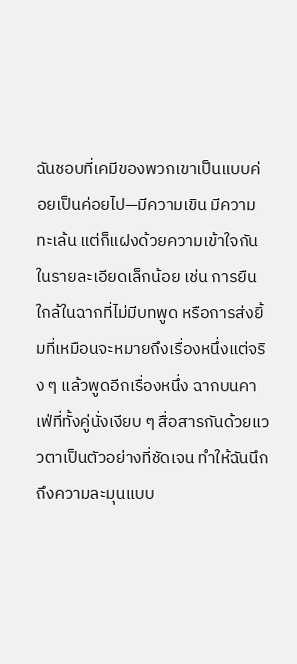ฉันชอบที่เคมีของพวกเขาเป็นแบบค่อยเป็นค่อยไป—มีความเขิน มีความทะเล้น แต่ก็แฝงด้วยความเข้าใจกันในรายละเอียดเล็กน้อย เช่น การยืนใกล้ในฉากที่ไม่มีบทพูด หรือการส่งยิ้มที่เหมือนจะหมายถึงเรื่องหนึ่งแต่จริง ๆ แล้วพูดอีกเรื่องหนึ่ง ฉากบนคาเฟ่ที่ทั้งคู่นั่งเงียบ ๆ สื่อสารกันด้วยแววตาเป็นตัวอย่างที่ชัดเจน ทำให้ฉันนึกถึงความละมุนแบบ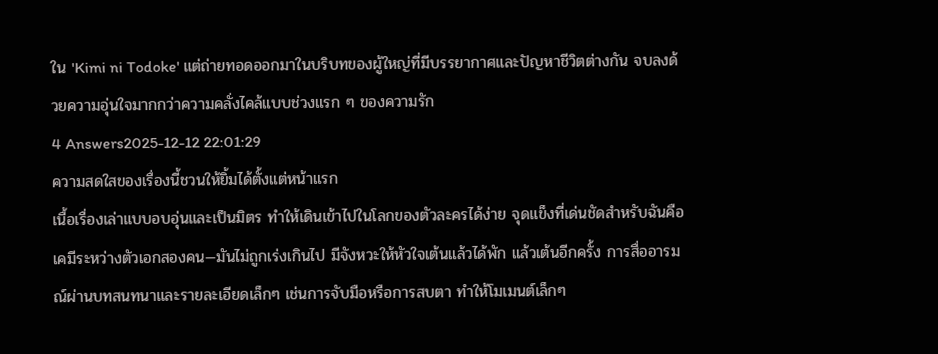ใน 'Kimi ni Todoke' แต่ถ่ายทอดออกมาในบริบทของผู้ใหญ่ที่มีบรรยากาศและปัญหาชีวิตต่างกัน จบลงด้วยความอุ่นใจมากกว่าความคลั่งไคล้แบบช่วงแรก ๆ ของความรัก
4 Answers2025-12-12 22:01:29
ความสดใสของเรื่องนี้ชวนให้ยิ้มได้ตั้งแต่หน้าแรก
เนื้อเรื่องเล่าแบบอบอุ่นและเป็นมิตร ทำให้เดินเข้าไปในโลกของตัวละครได้ง่าย จุดแข็งที่เด่นชัดสำหรับฉันคือเคมีระหว่างตัวเอกสองคน—มันไม่ถูกเร่งเกินไป มีจังหวะให้หัวใจเต้นแล้วได้พัก แล้วเต้นอีกครั้ง การสื่ออารมณ์ผ่านบทสนทนาและรายละเอียดเล็กๆ เช่นการจับมือหรือการสบตา ทำให้โมเมนต์เล็กๆ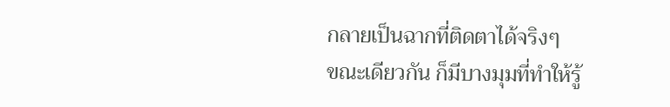กลายเป็นฉากที่ติดตาได้จริงๆ
ขณะเดียวกัน ก็มีบางมุมที่ทำให้รู้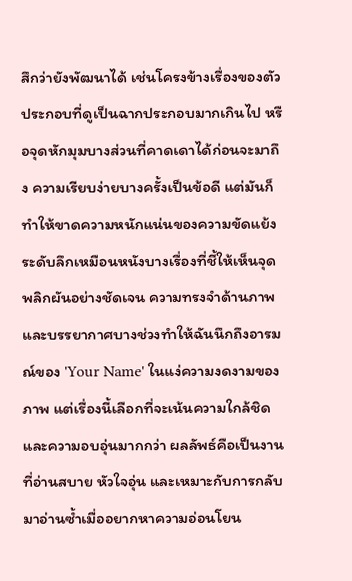สึกว่ายังพัฒนาได้ เช่นโครงข้างเรื่องของตัวประกอบที่ดูเป็นฉากประกอบมากเกินไป หรือจุดหักมุมบางส่วนที่คาดเดาได้ก่อนจะมาถึง ความเรียบง่ายบางครั้งเป็นข้อดี แต่มันก็ทำให้ขาดความหนักแน่นของความขัดแย้งระดับลึกเหมือนหนังบางเรื่องที่ชี้ให้เห็นจุดพลิกผันอย่างชัดเจน ความทรงจำด้านภาพและบรรยากาศบางช่วงทำให้ฉันนึกถึงอารมณ์ของ 'Your Name' ในแง่ความงดงามของภาพ แต่เรื่องนี้เลือกที่จะเน้นความใกล้ชิดและความอบอุ่นมากกว่า ผลลัพธ์คือเป็นงานที่อ่านสบาย หัวใจอุ่น และเหมาะกับการกลับมาอ่านซ้ำเมื่ออยากหาความอ่อนโยน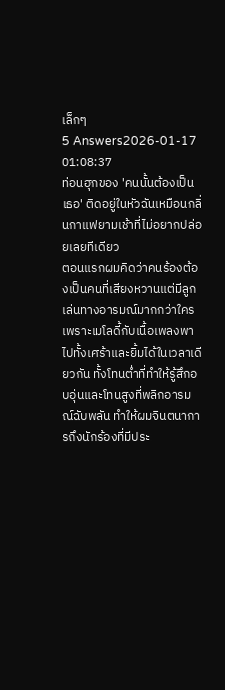เล็กๆ
5 Answers2026-01-17 01:08:37
ท่อนฮุกของ 'คนนั้นต้องเป็นเธอ' ติดอยู่ในหัวฉันเหมือนกลิ่นกาแฟยามเช้าที่ไม่อยากปล่อยเลยทีเดียว
ตอนแรกผมคิดว่าคนร้องต้องเป็นคนที่เสียงหวานแต่มีลูกเล่นทางอารมณ์มากกว่าใคร เพราะเมโลดี้กับเนื้อเพลงพาไปทั้งเศร้าและยิ้มได้ในเวลาเดียวกัน ทั้งโทนต่ำที่ทำให้รู้สึกอบอุ่นและโทนสูงที่พลิกอารมณ์ฉับพลัน ทำให้ผมจินตนาการถึงนักร้องที่มีประ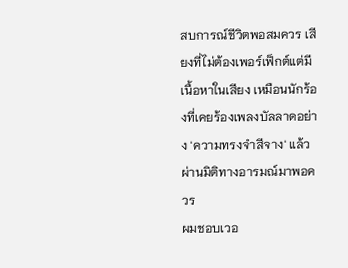สบการณ์ชีวิตพอสมควร เสียงที่ไม่ต้องเพอร์เฟ็กต์แต่มีเนื้อหาในเสียง เหมือนนักร้องที่เคยร้องเพลงบัลลาดอย่าง 'ความทรงจำสีจาง' แล้วผ่านมิติทางอารมณ์มาพอควร
ผมชอบเวอ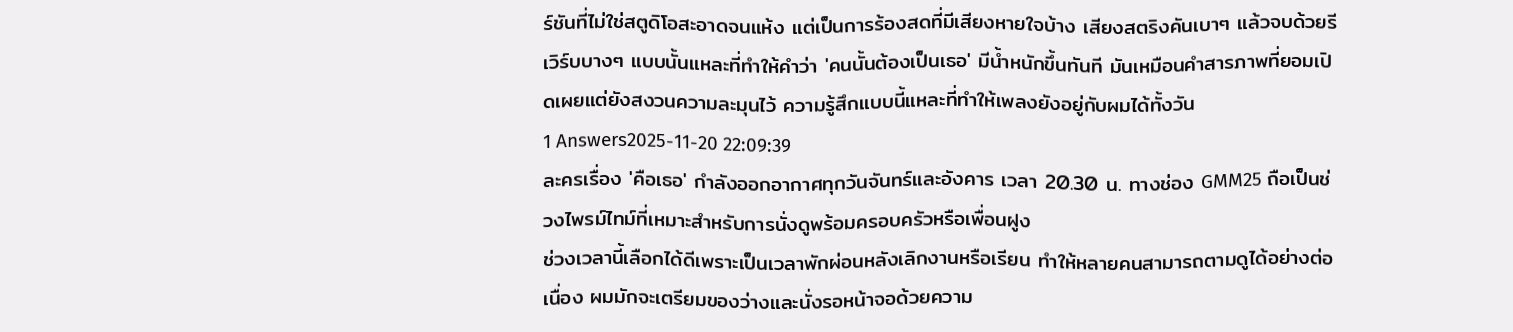ร์ชันที่ไม่ใช่สตูดิโอสะอาดจนแห้ง แต่เป็นการร้องสดที่มีเสียงหายใจบ้าง เสียงสตริงคันเบาๆ แล้วจบด้วยรีเวิร์บบางๆ แบบนั้นแหละที่ทำให้คำว่า 'คนนั้นต้องเป็นเธอ' มีน้ำหนักขึ้นทันที มันเหมือนคำสารภาพที่ยอมเปิดเผยแต่ยังสงวนความละมุนไว้ ความรู้สึกแบบนี้แหละที่ทำให้เพลงยังอยู่กับผมได้ทั้งวัน
1 Answers2025-11-20 22:09:39
ละครเรื่อง 'คือเธอ' กำลังออกอากาศทุกวันจันทร์และอังคาร เวลา 20.30 น. ทางช่อง GMM25 ถือเป็นช่วงไพรม์ไทม์ที่เหมาะสำหรับการนั่งดูพร้อมครอบครัวหรือเพื่อนฝูง
ช่วงเวลานี้เลือกได้ดีเพราะเป็นเวลาพักผ่อนหลังเลิกงานหรือเรียน ทำให้หลายคนสามารถตามดูได้อย่างต่อเนื่อง ผมมักจะเตรียมของว่างและนั่งรอหน้าจอด้วยความ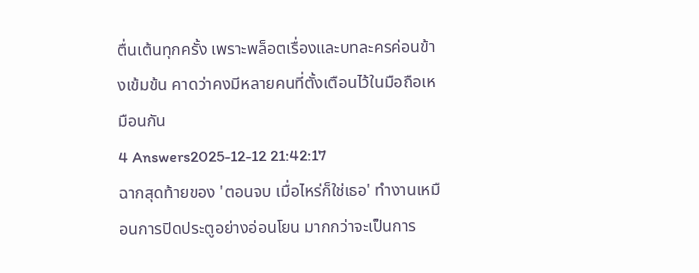ตื่นเต้นทุกครั้ง เพราะพล็อตเรื่องและบทละครค่อนข้างเข้มข้น คาดว่าคงมีหลายคนที่ตั้งเตือนไว้ในมือถือเหมือนกัน
4 Answers2025-12-12 21:42:17
ฉากสุดท้ายของ 'ตอนจบ เมื่อไหร่ก็ใช่เธอ' ทำงานเหมือนการปิดประตูอย่างอ่อนโยน มากกว่าจะเป็นการ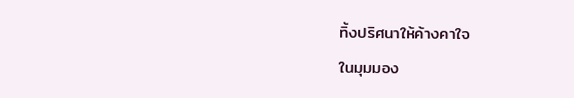ทิ้งปริศนาให้ค้างคาใจ
ในมุมมอง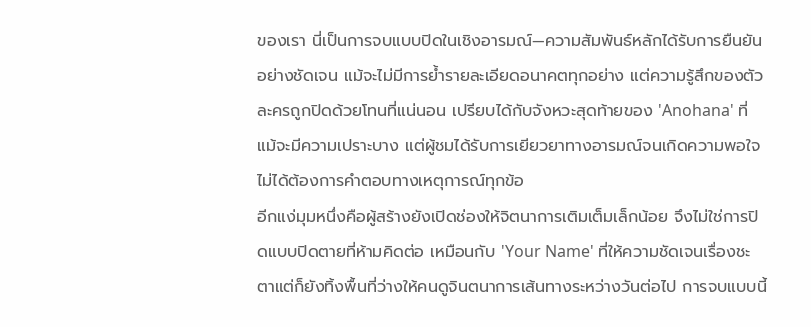ของเรา นี่เป็นการจบแบบปิดในเชิงอารมณ์—ความสัมพันธ์หลักได้รับการยืนยันอย่างชัดเจน แม้จะไม่มีการย้ำรายละเอียดอนาคตทุกอย่าง แต่ความรู้สึกของตัวละครถูกปิดด้วยโทนที่แน่นอน เปรียบได้กับจังหวะสุดท้ายของ 'Anohana' ที่แม้จะมีความเปราะบาง แต่ผู้ชมได้รับการเยียวยาทางอารมณ์จนเกิดความพอใจ ไม่ได้ต้องการคำตอบทางเหตุการณ์ทุกข้อ
อีกแง่มุมหนึ่งคือผู้สร้างยังเปิดช่องให้จิตนาการเติมเต็มเล็กน้อย จึงไม่ใช่การปิดแบบปิดตายที่ห้ามคิดต่อ เหมือนกับ 'Your Name' ที่ให้ความชัดเจนเรื่องชะตาแต่ก็ยังทิ้งพื้นที่ว่างให้คนดูจินตนาการเส้นทางระหว่างวันต่อไป การจบแบบนี้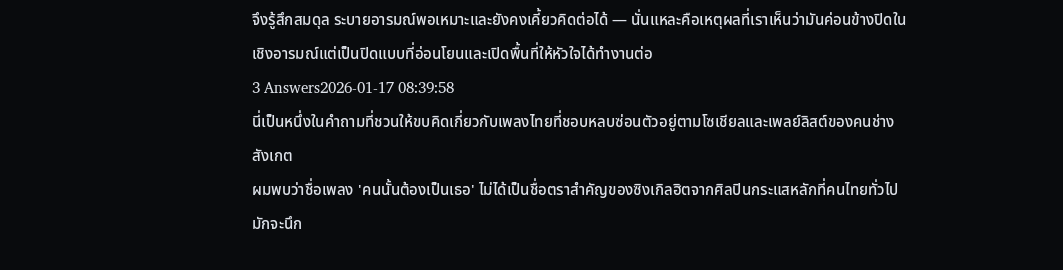จึงรู้สึกสมดุล ระบายอารมณ์พอเหมาะและยังคงเคี้ยวคิดต่อได้ — นั่นแหละคือเหตุผลที่เราเห็นว่ามันค่อนข้างปิดในเชิงอารมณ์แต่เป็นปิดแบบที่อ่อนโยนและเปิดพื้นที่ให้หัวใจได้ทำงานต่อ
3 Answers2026-01-17 08:39:58
นี่เป็นหนึ่งในคำถามที่ชวนให้ขบคิดเกี่ยวกับเพลงไทยที่ชอบหลบซ่อนตัวอยู่ตามโซเชียลและเพลย์ลิสต์ของคนช่างสังเกต
ผมพบว่าชื่อเพลง 'คนนั้นต้องเป็นเธอ' ไม่ได้เป็นชื่อตราสำคัญของซิงเกิลฮิตจากศิลปินกระแสหลักที่คนไทยทั่วไปมักจะนึก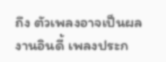ถึง ตัวเพลงอาจเป็นผลงานอินดี้ เพลงประก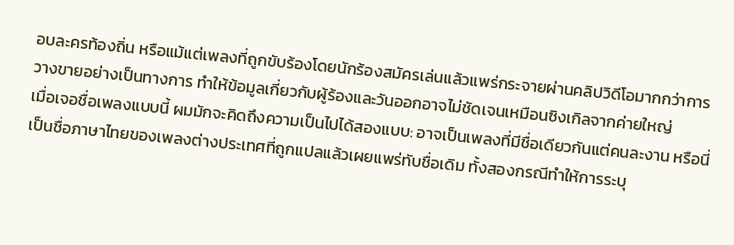อบละครท้องถิ่น หรือแม้แต่เพลงที่ถูกขับร้องโดยนักร้องสมัครเล่นแล้วแพร่กระจายผ่านคลิปวิดีโอมากกว่าการวางขายอย่างเป็นทางการ ทำให้ข้อมูลเกี่ยวกับผู้ร้องและวันออกอาจไม่ชัดเจนเหมือนซิงเกิลจากค่ายใหญ่
เมื่อเจอชื่อเพลงแบบนี้ ผมมักจะคิดถึงความเป็นไปได้สองแบบ: อาจเป็นเพลงที่มีชื่อเดียวกันแต่คนละงาน หรือนี่เป็นชื่อภาษาไทยของเพลงต่างประเทศที่ถูกแปลแล้วเผยแพร่ทับชื่อเดิม ทั้งสองกรณีทำให้การระบุ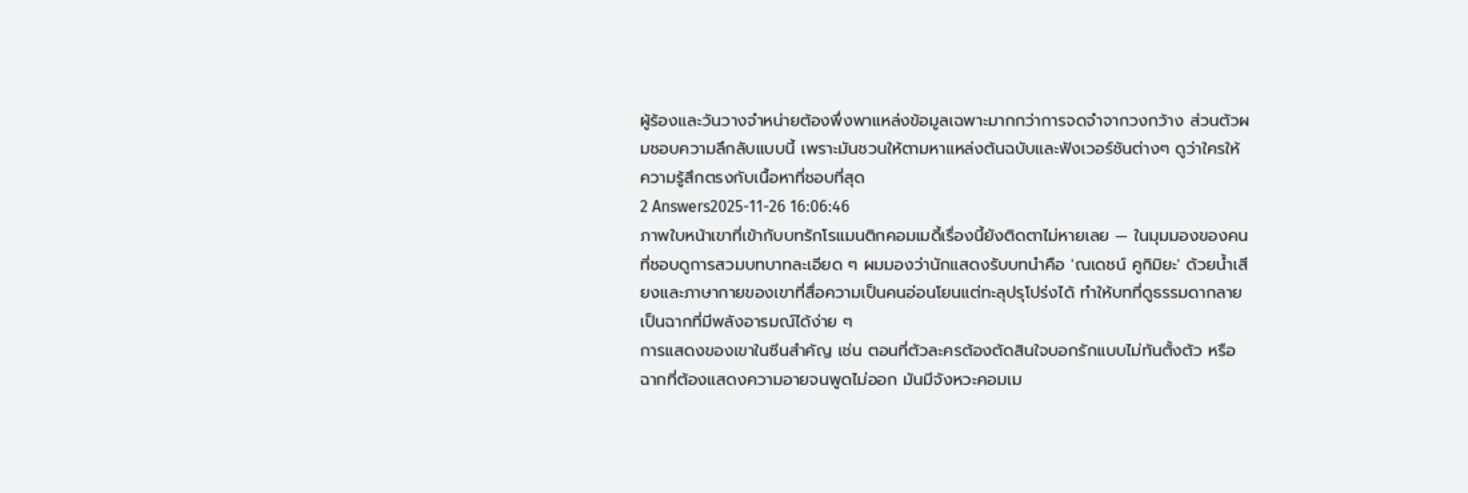ผู้ร้องและวันวางจำหน่ายต้องพึ่งพาแหล่งข้อมูลเฉพาะมากกว่าการจดจำจากวงกว้าง ส่วนตัวผมชอบความลึกลับแบบนี้ เพราะมันชวนให้ตามหาแหล่งต้นฉบับและฟังเวอร์ชันต่างๆ ดูว่าใครให้ความรู้สึกตรงกับเนื้อหาที่ชอบที่สุด
2 Answers2025-11-26 16:06:46
ภาพใบหน้าเขาที่เข้ากับบทรักโรแมนติกคอมเมดี้เรื่องนี้ยังติดตาไม่หายเลย — ในมุมมองของคนที่ชอบดูการสวมบทบาทละเอียด ๆ ผมมองว่านักแสดงรับบทนำคือ 'ณเดชน์ คูกิมิยะ' ด้วยน้ำเสียงและภาษากายของเขาที่สื่อความเป็นคนอ่อนโยนแต่ทะลุปรุโปร่งได้ ทำให้บทที่ดูธรรมดากลายเป็นฉากที่มีพลังอารมณ์ได้ง่าย ๆ
การแสดงของเขาในซีนสำคัญ เช่น ตอนที่ตัวละครต้องตัดสินใจบอกรักแบบไม่ทันตั้งตัว หรือฉากที่ต้องแสดงความอายจนพูดไม่ออก มันมีจังหวะคอมเม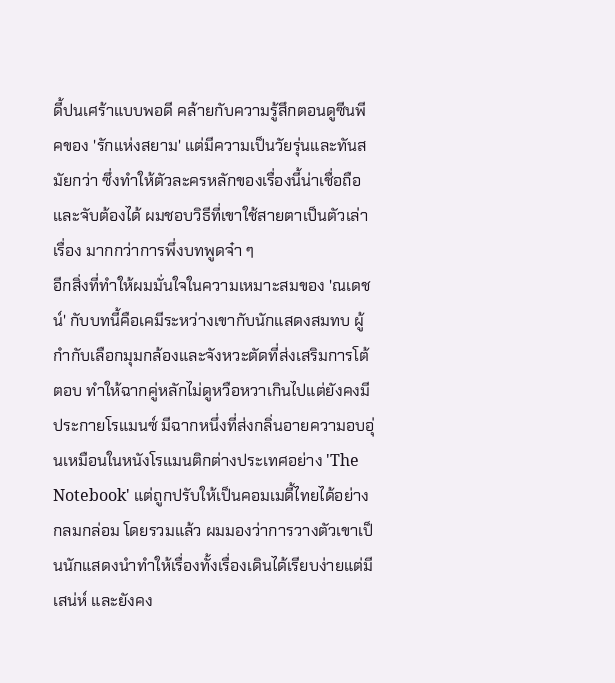ดี้ปนเศร้าแบบพอดี คล้ายกับความรู้สึกตอนดูซีนพีคของ 'รักแห่งสยาม' แต่มีความเป็นวัยรุ่นและทันสมัยกว่า ซึ่งทำให้ตัวละครหลักของเรื่องนี้น่าเชื่อถือและจับต้องได้ ผมชอบวิธีที่เขาใช้สายตาเป็นตัวเล่าเรื่อง มากกว่าการพึ่งบทพูดจ๋า ๆ
อีกสิ่งที่ทำให้ผมมั่นใจในความเหมาะสมของ 'ณเดชน์' กับบทนี้คือเคมีระหว่างเขากับนักแสดงสมทบ ผู้กำกับเลือกมุมกล้องและจังหวะตัดที่ส่งเสริมการโต้ตอบ ทำให้ฉากคู่หลักไม่ดูหวือหวาเกินไปแต่ยังคงมีประกายโรแมนซ์ มีฉากหนึ่งที่ส่งกลิ่นอายความอบอุ่นเหมือนในหนังโรแมนติกต่างประเทศอย่าง 'The Notebook' แต่ถูกปรับให้เป็นคอมเมดี้ไทยได้อย่างกลมกล่อม โดยรวมแล้ว ผมมองว่าการวางตัวเขาเป็นนักแสดงนำทำให้เรื่องทั้งเรื่องเดินได้เรียบง่ายแต่มีเสน่ห์ และยังคง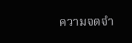ความจดจำ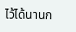ไว้ได้นานก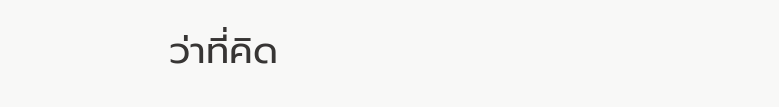ว่าที่คิด